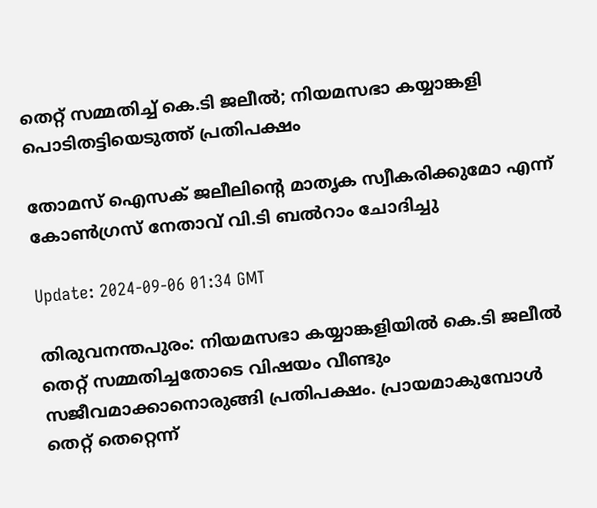തെറ്റ് സമ്മതിച്ച് കെ.ടി ജലീൽ; നിയമസഭാ കയ്യാങ്കളി പൊടിതട്ടിയെടുത്ത് പ്രതിപക്ഷം

തോമസ് ഐസക് ജലീലിന്‍റെ മാതൃക സ്വീകരിക്കുമോ എന്ന് കോണ്‍ഗ്രസ് നേതാവ് വി.ടി ബല്‍റാം ചോദിച്ചു

Update: 2024-09-06 01:34 GMT

തിരുവനന്തപുരം: നിയമസഭാ കയ്യാങ്കളിയിൽ കെ.ടി ജലീൽ തെറ്റ് സമ്മതിച്ചതോടെ വിഷയം വീണ്ടും സജീവമാക്കാനൊരുങ്ങി പ്രതിപക്ഷം. പ്രായമാകുമ്പോൾ തെറ്റ് തെറ്റെന്ന്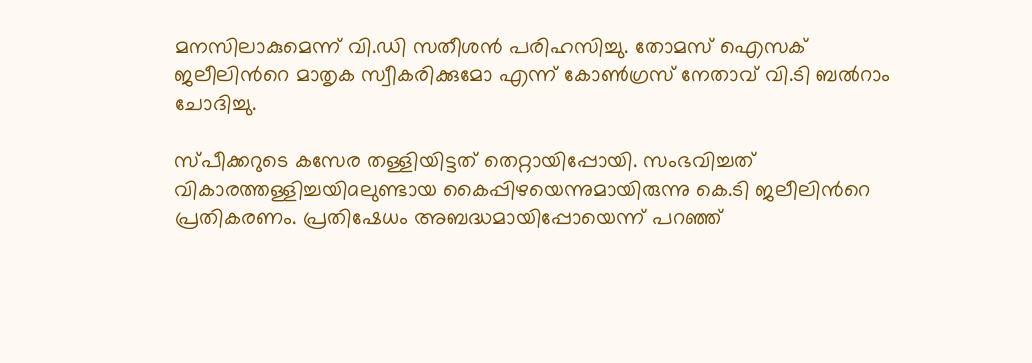മനസിലാകുമെന്ന് വി.ഡി സതീശൻ പരിഹസിച്ചു. തോമസ് ഐസക് ജലീലിന്‍റെ മാതൃക സ്വീകരിക്കുമോ എന്ന് കോണ്‍ഗ്രസ് നേതാവ് വി.ടി ബല്‍റാം ചോദിച്ചു.

സ്പീക്കറുടെ കസേര തള്ളിയിട്ടത് തെറ്റായിപ്പോയി. സംഭവിച്ചത് വികാരത്തള്ളിച്ചയിaലുണ്ടായ കൈപ്പിഴയെന്നുമായിരുന്നു കെ.ടി ജലീലിന്‍റെ പ്രതികരണം. പ്രതിഷേധം അബദ്ധമായിപ്പോയെന്ന് പറഞ്ഞ്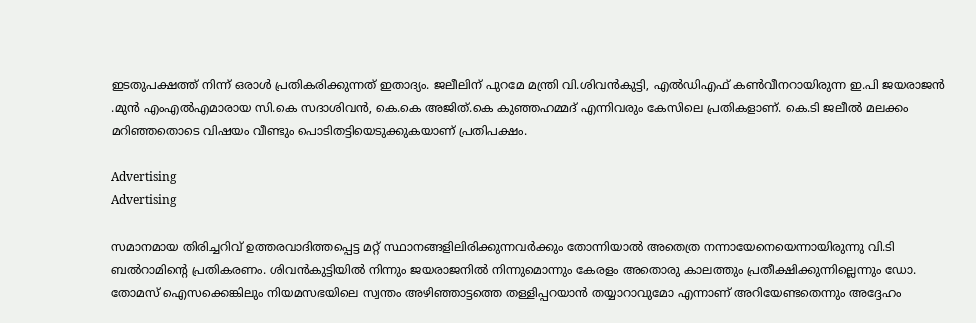ഇടതുപക്ഷത്ത് നിന്ന് ഒരാൾ പ്രതികരിക്കുന്നത് ഇതാദ്യം. ജലീലിന് പുറമേ മന്ത്രി വി.ശിവൻകുട്ടി, എൽഡിഎഫ് കൺവീനറായിരുന്ന ഇ.പി ജയരാജൻ .മുൻ എംഎൽഎമാരായ സി.കെ സദാശിവൻ, കെ.കെ അജിത്.കെ കുഞ്ഞഹമ്മദ് എന്നിവരും കേസിലെ പ്രതികളാണ്. കെ.ടി ജലീൽ മലക്കം മറിഞ്ഞതൊടെ വിഷയം വീണ്ടും പൊടിതട്ടിയെടുക്കുകയാണ് പ്രതിപക്ഷം.

Advertising
Advertising

സമാനമായ തിരിച്ചറിവ് ഉത്തരവാദിത്തപ്പെട്ട മറ്റ് സ്ഥാനങ്ങളിലിരിക്കുന്നവർക്കും തോന്നിയാൽ അതെത്ര നന്നായേനെയെന്നായിരുന്നു വി.ടി ബൽറാമിന്‍റെ പ്രതികരണം. ശിവൻകുട്ടിയിൽ നിന്നും ജയരാജനിൽ നിന്നുമൊന്നും കേരളം അതൊരു കാലത്തും പ്രതീക്ഷിക്കുന്നില്ലെന്നും ഡോ. തോമസ് ഐസക്കെങ്കിലും നിയമസഭയിലെ സ്വന്തം അഴിഞ്ഞാട്ടത്തെ തള്ളിപ്പറയാൻ തയ്യാറാവുമോ എന്നാണ് അറിയേണ്ടതെന്നും അദ്ദേഹം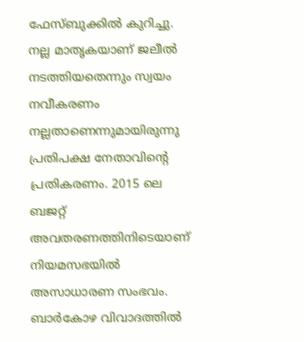ഫേസ്ബുക്കിൽ കുറിച്ചു. നല്ല മാതൃകയാണ് ജലീൽ നടത്തിയതെന്നും സ്വയം നവീകരണം നല്ലതാണെന്നുമായിരുന്നു പ്രതിപക്ഷ നേതാവിന്‍റെ പ്രതികരണം. 2015 ലെ ബജറ്റ് അവതരണത്തിനിടെയാണ് നിയമസഭയിൽ അസാധാരണ സംഭവം. ബാർകോഴ വിവാദത്തിൽ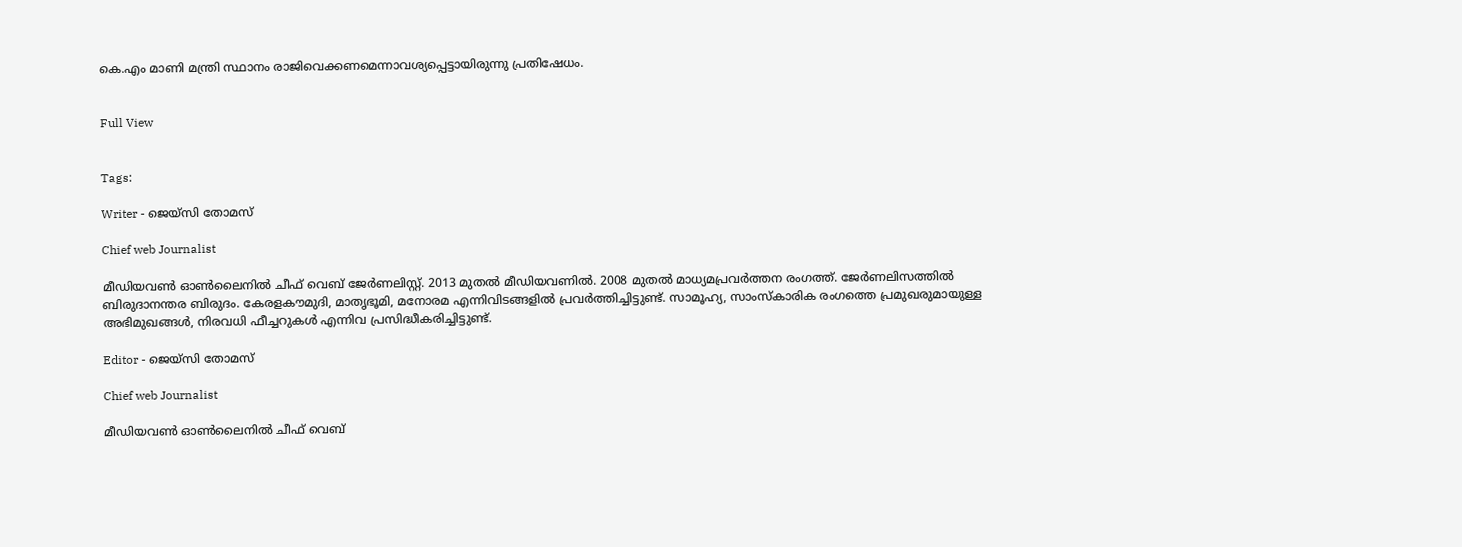കെ.എം മാണി മന്ത്രി സ്ഥാനം രാജിവെക്കണമെന്നാവശ്യപ്പെട്ടായിരുന്നു പ്രതിഷേധം.


Full View


Tags:

Writer - ജെയ്സി തോമസ്

Chief web Journalist

മീഡിയവൺ ഓൺലൈനിൽ ചീഫ് വെബ് ജേർണലിസ്റ്റ്. 2013 മുതൽ മീഡിയവണിൽ. 2008 മുതൽ മാധ്യമപ്രവർത്തന രംഗത്ത്. ജേർണലിസത്തിൽ ബിരുദാനന്തര ബിരുദം. കേരളകൗമുദി, മാതൃഭൂമി, മനോരമ എന്നിവിടങ്ങളിൽ പ്രവർത്തിച്ചിട്ടുണ്ട്. സാമൂഹ്യ, സാംസ്‌കാരിക രംഗത്തെ പ്രമുഖരുമായുള്ള അഭിമുഖങ്ങൾ, നിരവധി ഫീച്ചറുകൾ എന്നിവ പ്രസിദ്ധീകരിച്ചിട്ടുണ്ട്.

Editor - ജെയ്സി തോമസ്

Chief web Journalist

മീഡിയവൺ ഓൺലൈനിൽ ചീഫ് വെബ്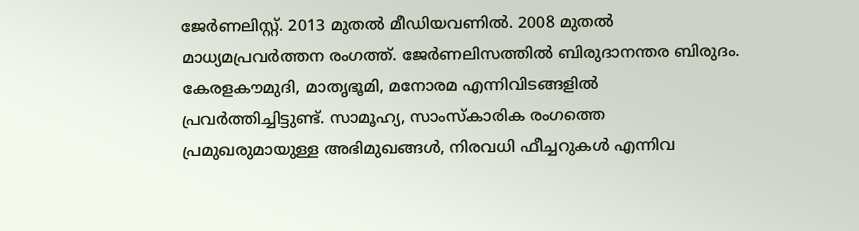ജേർണലിസ്റ്റ്. 2013 മുതൽ മീഡിയവണിൽ. 2008 മുതൽ മാധ്യമപ്രവർത്തന രംഗത്ത്. ജേർണലിസത്തിൽ ബിരുദാനന്തര ബിരുദം. കേരളകൗമുദി, മാതൃഭൂമി, മനോരമ എന്നിവിടങ്ങളിൽ പ്രവർത്തിച്ചിട്ടുണ്ട്. സാമൂഹ്യ, സാംസ്‌കാരിക രംഗത്തെ പ്രമുഖരുമായുള്ള അഭിമുഖങ്ങൾ, നിരവധി ഫീച്ചറുകൾ എന്നിവ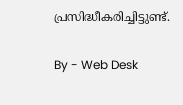പ്രസിദ്ധീകരിച്ചിട്ടുണ്ട്.

By - Web Desk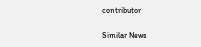contributor

Similar News